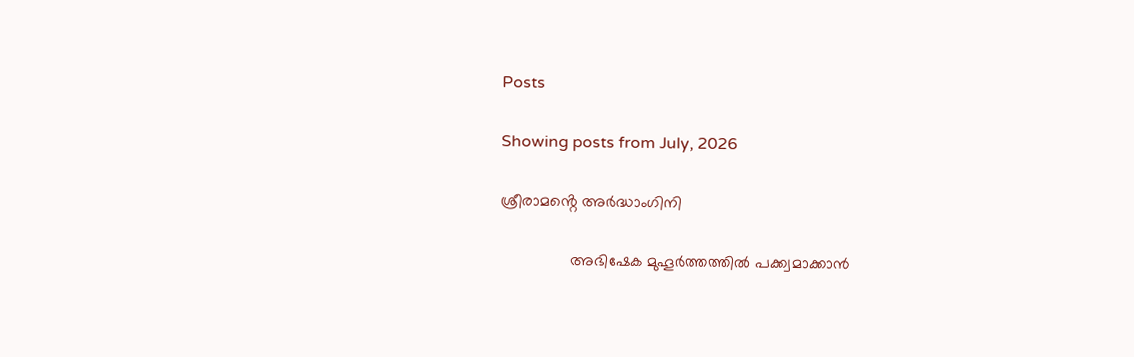Posts

Showing posts from July, 2026

ശ്രീരാമൻ്റെ അർദ്ധാംഗിനി

                അഭിഷേക മുഹൂർത്തത്തിൽ പക്ക്വമാക്കാൻ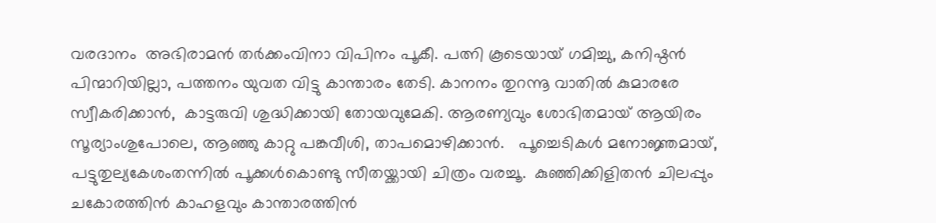വരദാനം  അഭിരാമൻ തർക്കംവിനാ വിപിനം പൂകീ. പത്നി കൂടെയായ് ഗമിച്ചു, കനിഷ്ഠൻ പിന്മാറിയില്ലാ, പത്തനം യുവത വിട്ടു കാന്താരം തേടി. കാനനം തുറന്നൂ വാതിൽ കുമാരരേ സ്വീകരിക്കാൻ,  കാട്ടരുവി ശുദ്ധിക്കായി തോയവുമേകി. ആരണ്യവും ശോഭിതമായ് ആയിരം സൂര്യാംശുപോലെ, ആഞ്ഞു കാറ്റു പങ്കവീശി, താപമൊഴിക്കാൻ.   പൂച്ചെടികൾ മനോജ്ഞമായ്, പട്ടുതുല്യകേശംതന്നിൽ പൂക്കൾകൊണ്ടു സീതയ്ക്കായി ചിത്രം വരച്ചൂ.  കുഞ്ഞിക്കിളിതൻ ചിലപ്പും ചകോരത്തിൻ കാഹളവും കാന്താരത്തിൻ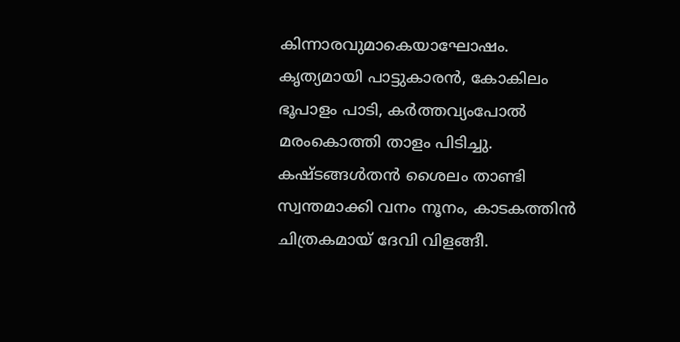കിന്നാരവുമാകെയാഘോഷം. കൃത്യമായി പാട്ടുകാരൻ, കോകിലം ഭൂപാളം പാടി, കർത്തവ്യംപോൽ മരംകൊത്തി താളം പിടിച്ചു. കഷ്ടങ്ങൾതൻ ശൈലം താണ്ടി സ്വന്തമാക്കി വനം നൂനം, കാടകത്തിൻ ചിത്രകമായ് ദേവി വിളങ്ങീ.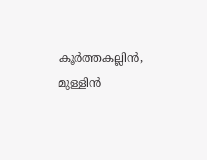കൂർത്തകല്ലിൻ, മുള്ളിൻ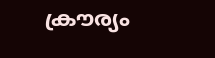ക്രൗര്യം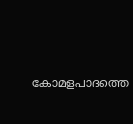കോമളപാദത്തെ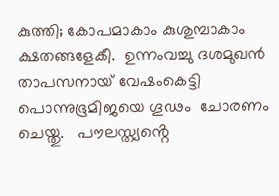കുത്തി; കോപമാകാം കുശുമ്പാകാം ക്ഷതങ്ങളേകീ.  ഉന്നംവച്ചു ദശമുഖൻ  താപസനായ് വേഷംകെട്ടി   പൊന്നുഭൂമിജയെ ഗൂഢം  ചോരണം ചെയ്തു.   പൗലസ്ത്യൻ്റെ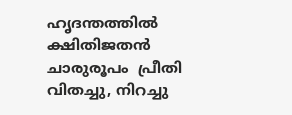ഹൃദന്തത്തിൽ ക്ഷിതിജതൻ ചാരുരൂപം  പ്രീതി വിതച്ചു, നിറച്ചു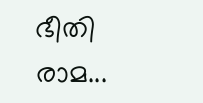ഭീതി രാമ...